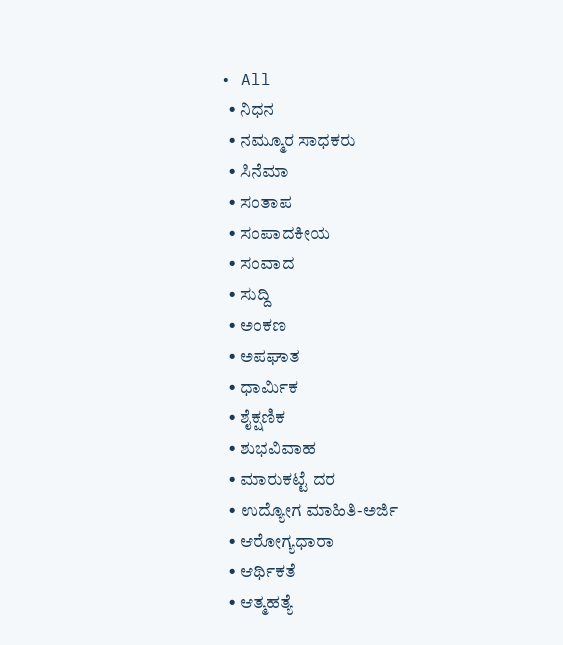• All
  • ನಿಧನ
  • ನಮ್ಮೂರ ಸಾಧಕರು
  • ಸಿನೆಮಾ
  • ಸಂತಾಪ
  • ಸಂಪಾದಕೀಯ
  • ಸಂವಾದ
  • ಸುದ್ದಿ
  • ಅಂಕಣ
  • ಅಪಘಾತ
  • ಧಾರ್ಮಿಕ
  • ಶೈಕ್ಷಣಿಕ
  • ಶುಭವಿವಾಹ
  • ಮಾರುಕಟ್ಟೆ ದರ
  • ಉದ್ಯೋಗ ಮಾಹಿತಿ-ಅರ್ಜಿ
  • ಆರೋಗ್ಯಧಾರಾ
  • ಆರ್ಥಿಕತೆ
  • ಆತ್ಮಹತ್ಯೆ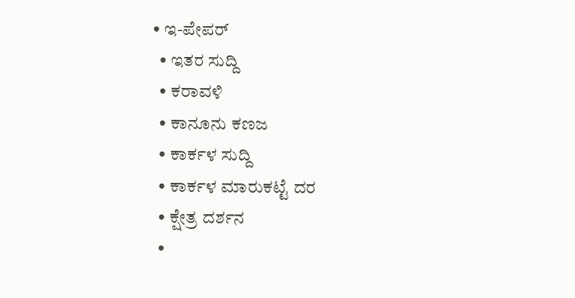• ಇ-ಪೇಪರ್
  • ಇತರ ಸುದ್ದಿ
  • ಕರಾವಳಿ
  • ಕಾನೂನು ಕಣಜ
  • ಕಾರ್ಕಳ ಸುದ್ದಿ
  • ಕಾರ್ಕಳ ಮಾರುಕಟ್ಟೆ ದರ
  • ಕ್ಷೇತ್ರ ದರ್ಶನ
  •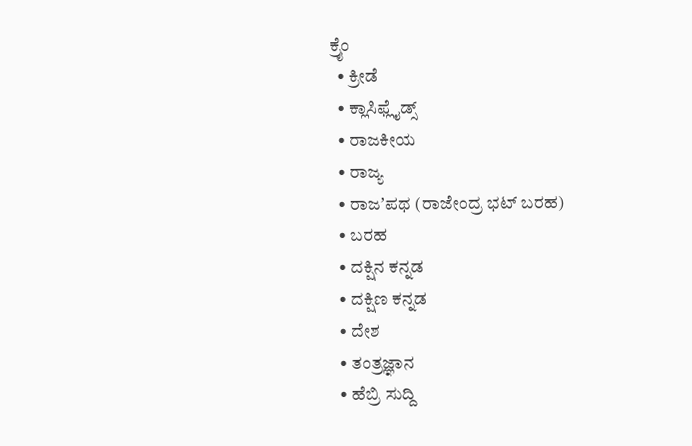ಕ್ರೈಂ
  • ಕ್ರೀಡೆ
  • ಕ್ಲಾಸಿಫ್ಲೈಡ್ಸ್
  • ರಾಜಕೀಯ
  • ರಾಜ್ಯ
  • ರಾಜʼಪಥ (ರಾಜೇಂದ್ರ ಭಟ್‌ ಬರಹ)
  • ಬರಹ
  • ದಕ್ಷಿನ ಕನ್ನಡ
  • ದಕ್ಷಿಣ ಕನ್ನಡ
  • ದೇಶ
  • ತಂತ್ರಜ್ಞಾನ
  • ಹೆಬ್ರಿ ಸುದ್ದಿ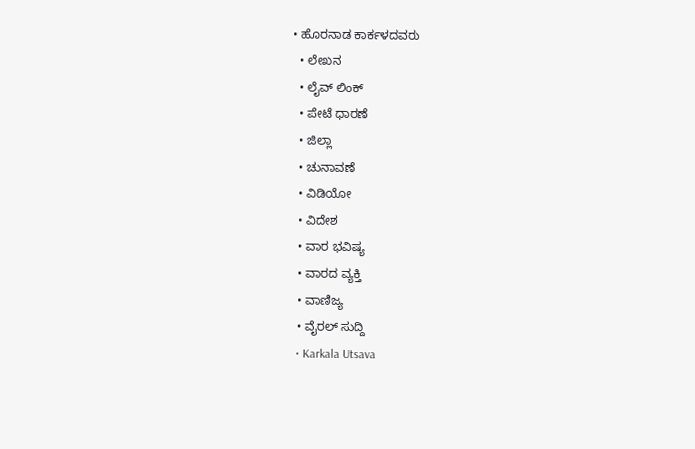• ಹೊರನಾಡ ಕಾರ್ಕಳದವರು
  • ಲೇಖನ
  • ಲೈವ್ ಲಿಂಕ್
  • ಪೇಟೆ ಧಾರಣೆ
  • ಜಿಲ್ಲಾ
  • ಚುನಾವಣೆ
  • ವಿಡಿಯೋ
  • ವಿದೇಶ
  • ವಾರ ಭವಿಷ್ಯ
  • ವಾರದ ವ್ಯಕ್ತಿ
  • ವಾಣಿಜ್ಯ
  • ವೈರಲ್ ಸುದ್ದಿ
  • Karkala Utsava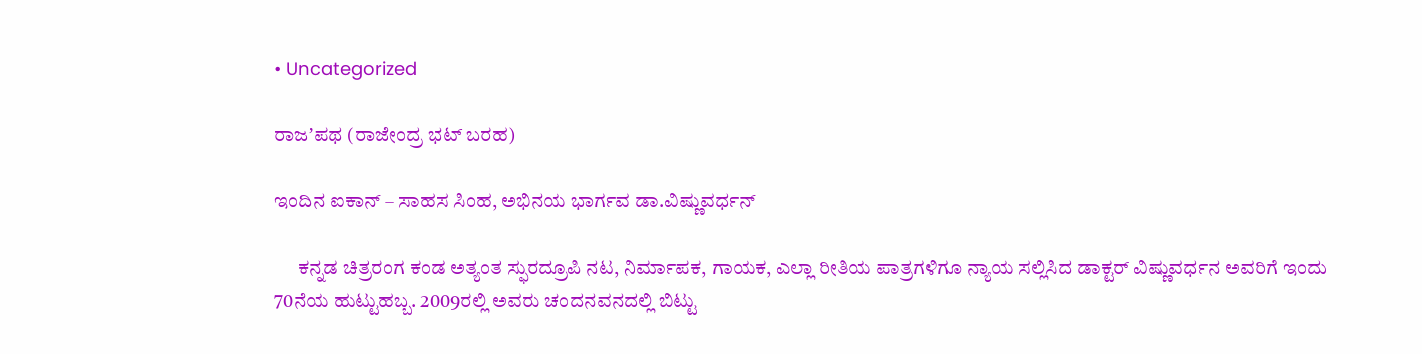• Uncategorized

ರಾಜʼಪಥ (ರಾಜೇಂದ್ರ ಭಟ್‌ ಬರಹ)

ಇಂದಿನ ಐಕಾನ್ – ಸಾಹಸ ಸಿಂಹ, ಅಭಿನಯ ಭಾರ್ಗವ ಡಾ.ವಿಷ್ಣುವರ್ಧನ್‌

      ಕನ್ನಡ ಚಿತ್ರರಂಗ ಕಂಡ ಅತ್ಯಂತ ಸ್ಫುರದ್ರೂಪಿ ನಟ, ನಿರ್ಮಾಪಕ, ಗಾಯಕ, ಎಲ್ಲಾ ರೀತಿಯ ಪಾತ್ರಗಳಿಗೂ ನ್ಯಾಯ ಸಲ್ಲಿಸಿದ ಡಾಕ್ಟರ್ ವಿಷ್ಣುವರ್ಧನ ಅವರಿಗೆ ಇಂದು 70ನೆಯ ಹುಟ್ಟುಹಬ್ಬ. 2009ರಲ್ಲಿ ಅವರು ಚಂದನವನದಲ್ಲಿ ಬಿಟ್ಟು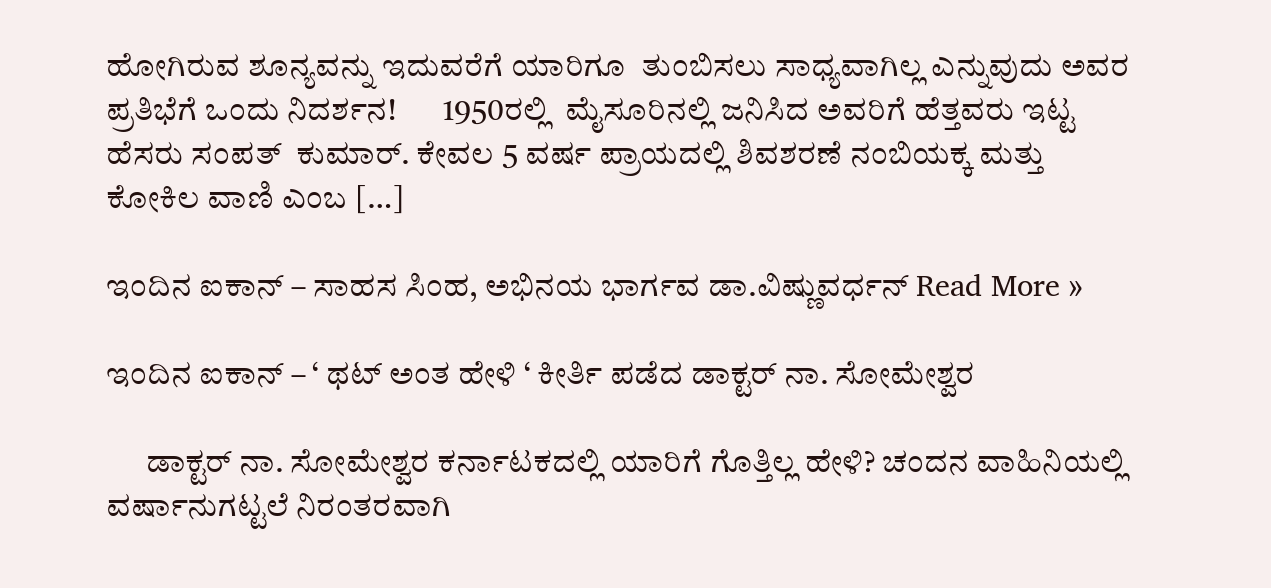ಹೋಗಿರುವ ಶೂನ್ಯವನ್ನು ಇದುವರೆಗೆ ಯಾರಿಗೂ  ತುಂಬಿಸಲು ಸಾಧ್ಯವಾಗಿಲ್ಲ ಎನ್ನುವುದು ಅವರ ಪ್ರತಿಭೆಗೆ ಒಂದು ನಿದರ್ಶನ!       1950ರಲ್ಲಿ  ಮೈಸೂರಿನಲ್ಲಿ ಜನಿಸಿದ ಅವರಿಗೆ ಹೆತ್ತವರು ಇಟ್ಟ ಹೆಸರು ಸಂಪತ್  ಕುಮಾರ್. ಕೇವಲ 5 ವರ್ಷ ಪ್ರಾಯದಲ್ಲಿ ಶಿವಶರಣೆ ನಂಬಿಯಕ್ಕ ಮತ್ತು ಕೋಕಿಲ ವಾಣಿ ಎಂಬ […]

ಇಂದಿನ ಐಕಾನ್ – ಸಾಹಸ ಸಿಂಹ, ಅಭಿನಯ ಭಾರ್ಗವ ಡಾ.ವಿಷ್ಣುವರ್ಧನ್‌ Read More »

ಇಂದಿನ ಐಕಾನ್ – ‘ ಥಟ್ ಅಂತ ಹೇಳಿ ‘ ಕೀರ್ತಿ ಪಡೆದ ಡಾಕ್ಟರ್ ನಾ. ಸೋಮೇಶ್ವರ

      ಡಾಕ್ಟರ್ ನಾ. ಸೋಮೇಶ್ವರ ಕರ್ನಾಟಕದಲ್ಲಿ ಯಾರಿಗೆ ಗೊತ್ತಿಲ್ಲ ಹೇಳಿ? ಚಂದನ ವಾಹಿನಿಯಲ್ಲಿ ವರ್ಷಾನುಗಟ್ಟಲೆ ನಿರಂತರವಾಗಿ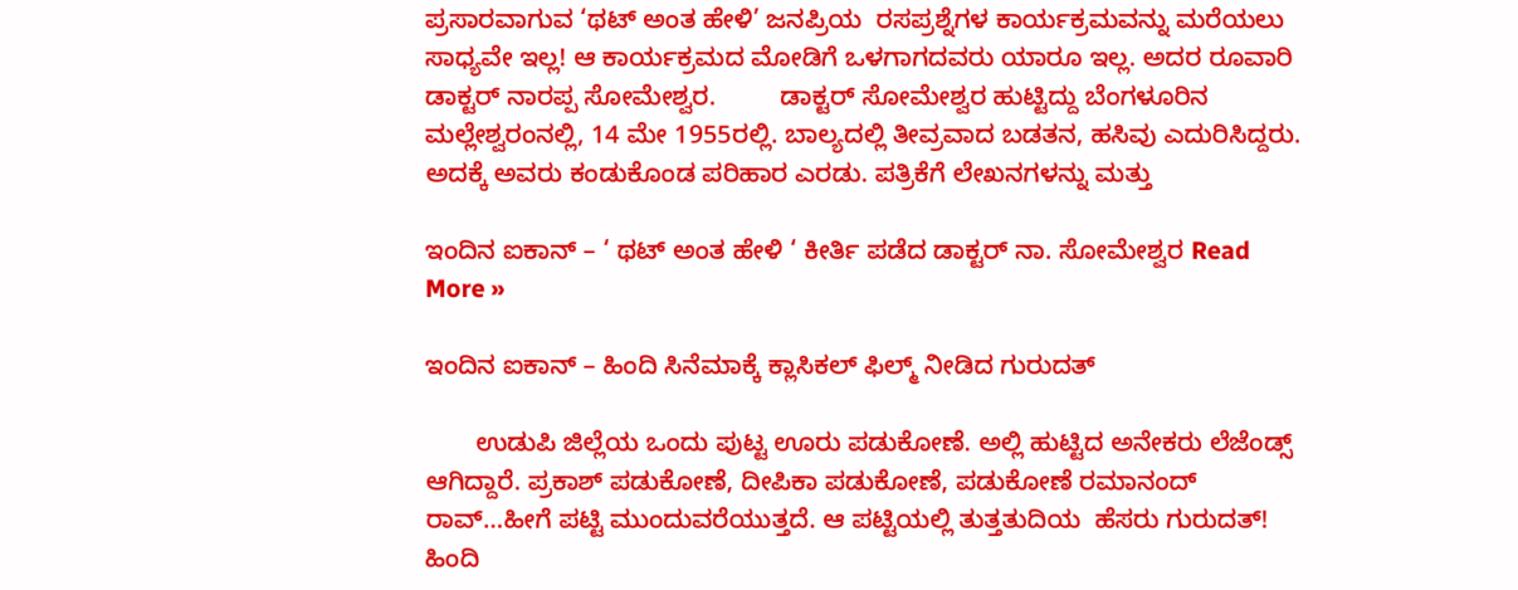ಪ್ರಸಾರವಾಗುವ ‘ಥಟ್ ಅಂತ ಹೇಳಿ’ ಜನಪ್ರಿಯ  ರಸಪ್ರಶ್ನೆಗಳ ಕಾರ್ಯಕ್ರಮವನ್ನು ಮರೆಯಲು ಸಾಧ್ಯವೇ ಇಲ್ಲ! ಆ ಕಾರ್ಯಕ್ರಮದ ಮೋಡಿಗೆ ಒಳಗಾಗದವರು ಯಾರೂ ಇಲ್ಲ. ಅದರ ರೂವಾರಿ ಡಾಕ್ಟರ್ ನಾರಪ್ಪ ಸೋಮೇಶ್ವರ.         ಡಾಕ್ಟರ್ ಸೋಮೇಶ್ವರ ಹುಟ್ಟಿದ್ದು ಬೆಂಗಳೂರಿನ ಮಲ್ಲೇಶ್ವರಂನಲ್ಲಿ, 14 ಮೇ 1955ರಲ್ಲಿ. ಬಾಲ್ಯದಲ್ಲಿ ತೀವ್ರವಾದ ಬಡತನ, ಹಸಿವು ಎದುರಿಸಿದ್ದರು. ಅದಕ್ಕೆ ಅವರು ಕಂಡುಕೊಂಡ ಪರಿಹಾರ ಎರಡು. ಪತ್ರಿಕೆಗೆ ಲೇಖನಗಳನ್ನು ಮತ್ತು

ಇಂದಿನ ಐಕಾನ್ – ‘ ಥಟ್ ಅಂತ ಹೇಳಿ ‘ ಕೀರ್ತಿ ಪಡೆದ ಡಾಕ್ಟರ್ ನಾ. ಸೋಮೇಶ್ವರ Read More »

ಇಂದಿನ ಐಕಾನ್ – ಹಿಂದಿ ಸಿನೆಮಾಕ್ಕೆ ಕ್ಲಾಸಿಕಲ್ ಫಿಲ್ಮ್ ನೀಡಿದ ಗುರುದತ್

       ಉಡುಪಿ ಜಿಲ್ಲೆಯ ಒಂದು ಪುಟ್ಟ ಊರು ಪಡುಕೋಣೆ. ಅಲ್ಲಿ ಹುಟ್ಟಿದ ಅನೇಕರು ಲೆಜೆಂಡ್ಸ್ ಆಗಿದ್ದಾರೆ. ಪ್ರಕಾಶ್ ಪಡುಕೋಣೆ, ದೀಪಿಕಾ ಪಡುಕೋಣೆ, ಪಡುಕೋಣೆ ರಮಾನಂದ್ ರಾವ್…ಹೀಗೆ ಪಟ್ಟಿ ಮುಂದುವರೆಯುತ್ತದೆ. ಆ ಪಟ್ಟಿಯಲ್ಲಿ ತುತ್ತತುದಿಯ  ಹೆಸರು ಗುರುದತ್! ಹಿಂದಿ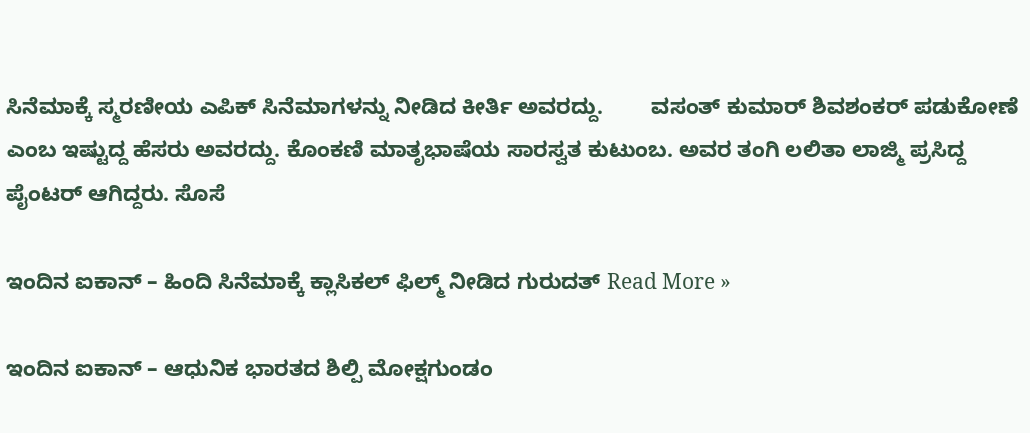ಸಿನೆಮಾಕ್ಕೆ ಸ್ಮರಣೀಯ ಎಪಿಕ್ ಸಿನೆಮಾಗಳನ್ನು ನೀಡಿದ ಕೀರ್ತಿ ಅವರದ್ದು.        ವಸಂತ್ ಕುಮಾರ್ ಶಿವಶಂಕರ್ ಪಡುಕೋಣೆ ಎಂಬ ಇಷ್ಟುದ್ದ ಹೆಸರು ಅವರದ್ದು. ಕೊಂಕಣಿ ಮಾತೃಭಾಷೆಯ ಸಾರಸ್ವತ ಕುಟುಂಬ. ಅವರ ತಂಗಿ ಲಲಿತಾ ಲಾಜ್ಮಿ ಪ್ರಸಿದ್ದ ಪೈಂಟರ್ ಆಗಿದ್ದರು. ಸೊಸೆ

ಇಂದಿನ ಐಕಾನ್ – ಹಿಂದಿ ಸಿನೆಮಾಕ್ಕೆ ಕ್ಲಾಸಿಕಲ್ ಫಿಲ್ಮ್ ನೀಡಿದ ಗುರುದತ್ Read More »

ಇಂದಿನ ಐಕಾನ್ – ಆಧುನಿಕ ಭಾರತದ ಶಿಲ್ಪಿ ಮೋಕ್ಷಗುಂಡಂ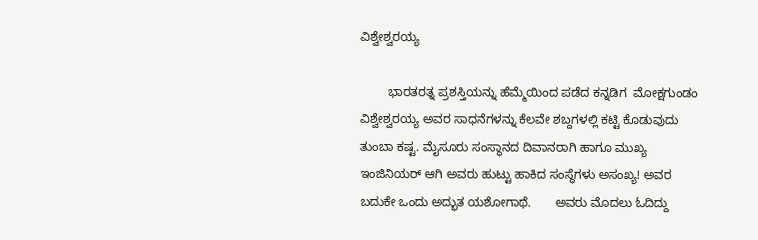ವಿಶ್ವೇಶ್ವರಯ್ಯ

        ಭಾರತರತ್ನ ಪ್ರಶಸ್ತಿಯನ್ನು ಹೆಮ್ಮೆಯಿಂದ ಪಡೆದ ಕನ್ನಡಿಗ  ಮೋಕ್ಷಗುಂಡಂ ವಿಶ್ವೇಶ್ವರಯ್ಯ ಅವರ ಸಾಧನೆಗಳನ್ನು ಕೆಲವೇ ಶಬ್ದಗಳಲ್ಲಿ ಕಟ್ಟಿ ಕೊಡುವುದು ತುಂಬಾ ಕಷ್ಟ. ಮೈಸೂರು ಸಂಸ್ಥಾನದ ದಿವಾನರಾಗಿ ಹಾಗೂ ಮುಖ್ಯ ಇಂಜಿನಿಯರ್ ಆಗಿ ಅವರು ಹುಟ್ಟು ಹಾಕಿದ ಸಂಸ್ಥೆಗಳು ಅಸಂಖ್ಯ! ಅವರ ಬದುಕೇ ಒಂದು ಅದ್ಭುತ ಯಶೋಗಾಥೆ.       ಅವರು ಮೊದಲು ಓದಿದ್ದು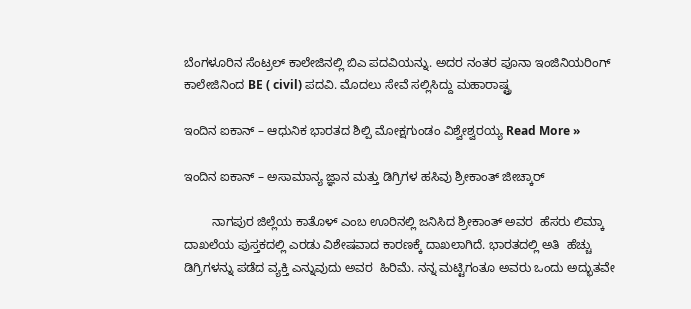ಬೆಂಗಳೂರಿನ ಸೆಂಟ್ರಲ್ ಕಾಲೇಜಿನಲ್ಲಿ ಬಿಎ ಪದವಿಯನ್ನು. ಅದರ ನಂತರ ಪೂನಾ ಇಂಜಿನಿಯರಿಂಗ್ ಕಾಲೇಜಿನಿಂದ BE ( civil) ಪದವಿ. ಮೊದಲು ಸೇವೆ ಸಲ್ಲಿಸಿದ್ದು ಮಹಾರಾಷ್ಟ್ರ

ಇಂದಿನ ಐಕಾನ್ – ಆಧುನಿಕ ಭಾರತದ ಶಿಲ್ಪಿ ಮೋಕ್ಷಗುಂಡಂ ವಿಶ್ವೇಶ್ವರಯ್ಯ Read More »

ಇಂದಿನ ಐಕಾನ್ – ಅಸಾಮಾನ್ಯ ಜ್ಞಾನ ಮತ್ತು ಡಿಗ್ರಿಗಳ ಹಸಿವು ಶ್ರೀಕಾಂತ್ ಜೀಚ್ಕಾರ್

        ನಾಗಪುರ ಜಿಲ್ಲೆಯ ಕಾತೊಳ್ ಎಂಬ ಊರಿನಲ್ಲಿ ಜನಿಸಿದ ಶ್ರೀಕಾಂತ್ ಅವರ  ಹೆಸರು ಲಿಮ್ಕಾ ದಾಖಲೆಯ ಪುಸ್ತಕದಲ್ಲಿ ಎರಡು ವಿಶೇಷವಾದ ಕಾರಣಕ್ಕೆ ದಾಖಲಾಗಿದೆ. ಭಾರತದಲ್ಲಿ ಅತಿ  ಹೆಚ್ಚು ಡಿಗ್ರಿಗಳನ್ನು ಪಡೆದ ವ್ಯಕ್ತಿ ಎನ್ನುವುದು ಅವರ  ಹಿರಿಮೆ. ನನ್ನ ಮಟ್ಟಿಗಂತೂ ಅವರು ಒಂದು ಅದ್ಭುತವೇ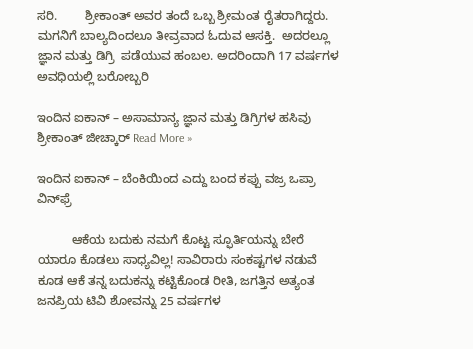ಸರಿ.        ಶ್ರೀಕಾಂತ್ ಅವರ ತಂದೆ ಒಬ್ಬ ಶ್ರೀಮಂತ ರೈತರಾಗಿದ್ದರು. ಮಗನಿಗೆ ಬಾಲ್ಯದಿಂದಲೂ ತೀವ್ರವಾದ ಓದುವ ಆಸಕ್ತಿ.  ಅದರಲ್ಲೂ ಜ್ಞಾನ ಮತ್ತು ಡಿಗ್ರಿ  ಪಡೆಯುವ ಹಂಬಲ. ಅದರಿಂದಾಗಿ 17 ವರ್ಷಗಳ ಅವಧಿಯಲ್ಲಿ ಬರೋಬ್ಬರಿ

ಇಂದಿನ ಐಕಾನ್ – ಅಸಾಮಾನ್ಯ ಜ್ಞಾನ ಮತ್ತು ಡಿಗ್ರಿಗಳ ಹಸಿವು ಶ್ರೀಕಾಂತ್ ಜೀಚ್ಕಾರ್ Read More »

ಇಂದಿನ ಐಕಾನ್ – ಬೆಂಕಿಯಿಂದ ಎದ್ದು ಬಂದ ಕಪ್ಪು ವಜ್ರ ಒಪ್ರಾ ವಿನ್‌ಫ್ರೆ

          ಆಕೆಯ ಬದುಕು ನಮಗೆ ಕೊಟ್ಟ ಸ್ಫೂರ್ತಿಯನ್ನು ಬೇರೆ ಯಾರೂ ಕೊಡಲು ಸಾಧ್ಯವಿಲ್ಲ! ಸಾವಿರಾರು ಸಂಕಷ್ಟಗಳ ನಡುವೆ ಕೂಡ ಆಕೆ ತನ್ನ ಬದುಕನ್ನು ಕಟ್ಟಿಕೊಂಡ ರೀತಿ, ಜಗತ್ತಿನ ಅತ್ಯಂತ ಜನಪ್ರಿಯ ಟಿವಿ ಶೋವನ್ನು 25 ವರ್ಷಗಳ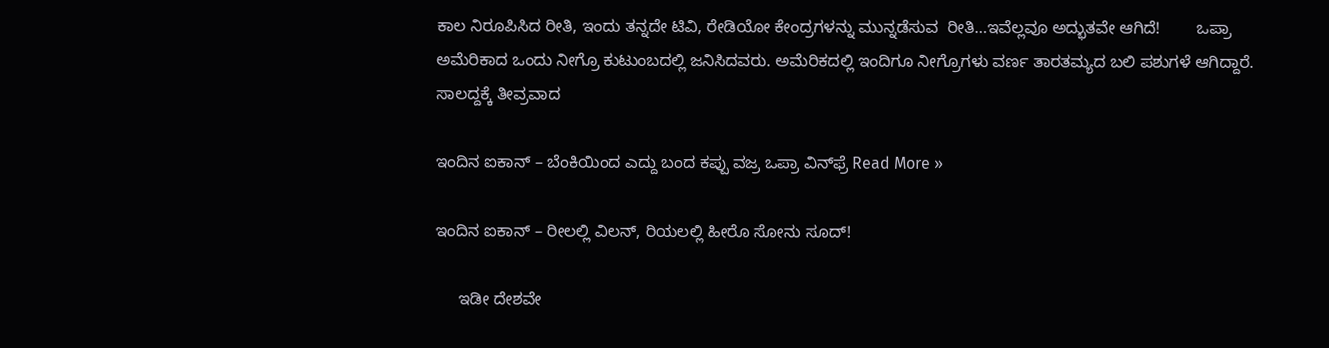ಕಾಲ ನಿರೂಪಿಸಿದ ರೀತಿ, ಇಂದು ತನ್ನದೇ ಟಿವಿ, ರೇಡಿಯೋ ಕೇಂದ್ರಗಳನ್ನು ಮುನ್ನಡೆಸುವ  ರೀತಿ…ಇವೆಲ್ಲವೂ ಅದ್ಭುತವೇ ಆಗಿದೆ!        ಒಪ್ರಾ ಅಮೆರಿಕಾದ ಒಂದು ನೀಗ್ರೊ ಕುಟುಂಬದಲ್ಲಿ ಜನಿಸಿದವರು. ಅಮೆರಿಕದಲ್ಲಿ ಇಂದಿಗೂ ನೀಗ್ರೊಗಳು ವರ್ಣ ತಾರತಮ್ಯದ ಬಲಿ ಪಶುಗಳೆ ಆಗಿದ್ದಾರೆ. ಸಾಲದ್ದಕ್ಕೆ ತೀವ್ರವಾದ

ಇಂದಿನ ಐಕಾನ್ – ಬೆಂಕಿಯಿಂದ ಎದ್ದು ಬಂದ ಕಪ್ಪು ವಜ್ರ ಒಪ್ರಾ ವಿನ್‌ಫ್ರೆ Read More »

ಇಂದಿನ ಐಕಾನ್ – ರೀಲಲ್ಲಿ ವಿಲನ್, ರಿಯಲಲ್ಲಿ ಹೀರೊ ಸೋನು ಸೂದ್!

     ಇಡೀ ದೇಶವೇ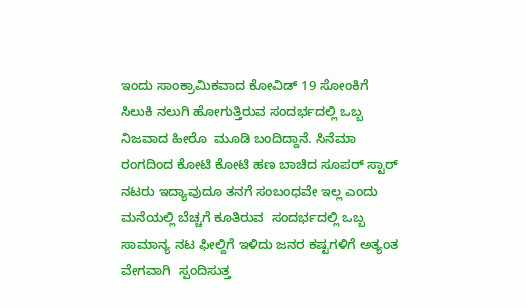ಇಂದು ಸಾಂಕ್ರಾಮಿಕವಾದ ಕೋವಿಡ್ 19 ಸೋಂಕಿಗೆ ಸಿಲುಕಿ ನಲುಗಿ ಹೋಗುತ್ತಿರುವ ಸಂದರ್ಭದಲ್ಲಿ ಒಬ್ಬ ನಿಜವಾದ ಹೀರೊ  ಮೂಡಿ ಬಂದಿದ್ದಾನೆ. ಸಿನೆಮಾ ರಂಗದಿಂದ ಕೋಟಿ ಕೋಟಿ ಹಣ ಬಾಚಿದ ಸೂಪರ್ ಸ್ಟಾರ್ ನಟರು ಇದ್ಯಾವುದೂ ತನಗೆ ಸಂಬಂಧವೇ ಇಲ್ಲ ಎಂದು ಮನೆಯಲ್ಲಿ ಬೆಚ್ಚಗೆ ಕೂತಿರುವ  ಸಂದರ್ಭದಲ್ಲಿ ಒಬ್ಬ ಸಾಮಾನ್ಯ ನಟ ಫೀಲ್ದಿಗೆ ಇಳಿದು ಜನರ ಕಷ್ಟಗಳಿಗೆ ಅತ್ಯಂತ  ವೇಗವಾಗಿ  ಸ್ಪಂದಿಸುತ್ತ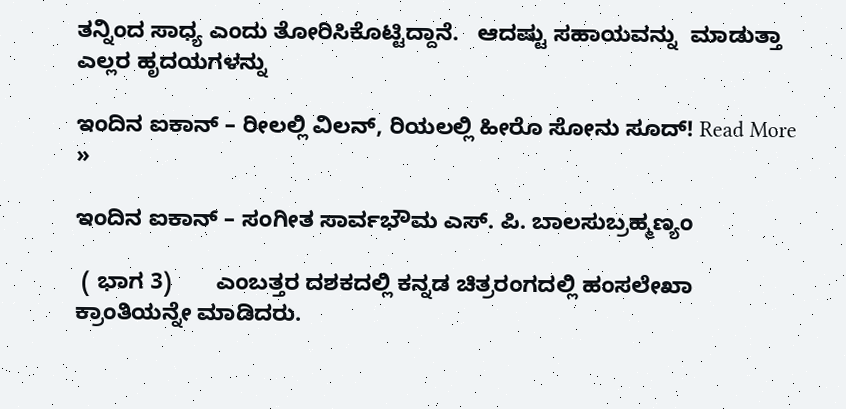ತನ್ನಿಂದ ಸಾಧ್ಯ ಎಂದು ತೋರಿಸಿಕೊಟ್ಟಿದ್ದಾನೆ.   ಆದಷ್ಟು ಸಹಾಯವನ್ನು  ಮಾಡುತ್ತಾ ಎಲ್ಲರ ಹೃದಯಗಳನ್ನು

ಇಂದಿನ ಐಕಾನ್ – ರೀಲಲ್ಲಿ ವಿಲನ್, ರಿಯಲಲ್ಲಿ ಹೀರೊ ಸೋನು ಸೂದ್! Read More »

ಇಂದಿನ ಐಕಾನ್ – ಸಂಗೀತ ಸಾರ್ವಭೌಮ ಎಸ್. ಪಿ. ಬಾಲಸುಬ್ರಹ್ಮಣ್ಯಂ

 ( ಭಾಗ 3)       ಎಂಬತ್ತರ ದಶಕದಲ್ಲಿ ಕನ್ನಡ ಚಿತ್ರರಂಗದಲ್ಲಿ ಹಂಸಲೇಖಾ ಕ್ರಾಂತಿಯನ್ನೇ ಮಾಡಿದರು.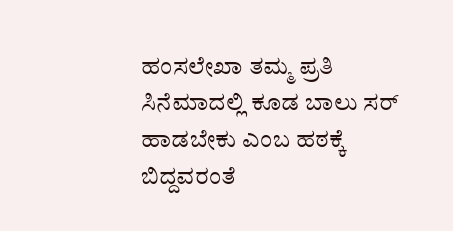ಹಂಸಲೇಖಾ ತಮ್ಮ ಪ್ರತಿ  ಸಿನೆಮಾದಲ್ಲಿ ಕೂಡ ಬಾಲು ಸರ್ ಹಾಡಬೇಕು ಎಂಬ ಹಠಕ್ಕೆ ಬಿದ್ದವರಂತೆ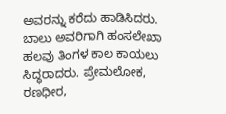ಅವರನ್ನು ಕರೆದು ಹಾಡಿಸಿದರು. ಬಾಲು ಅವರಿಗಾಗಿ ಹಂಸಲೇಖಾ ಹಲವು ತಿಂಗಳ ಕಾಲ ಕಾಯಲು ಸಿದ್ಧರಾದರು. ಪ್ರೇಮಲೋಕ, ರಣಧೀರ,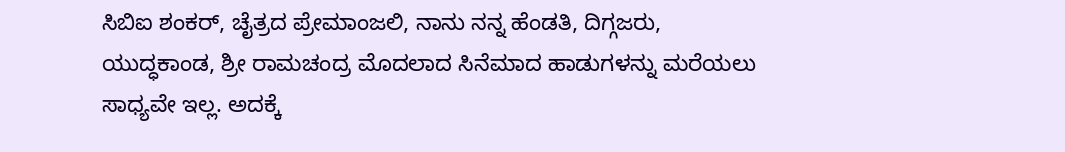ಸಿಬಿಐ ಶಂಕರ್, ಚೈತ್ರದ ಪ್ರೇಮಾಂಜಲಿ, ನಾನು ನನ್ನ ಹೆಂಡತಿ, ದಿಗ್ಗಜರು, ಯುದ್ಧಕಾಂಡ, ಶ್ರೀ ರಾಮಚಂದ್ರ ಮೊದಲಾದ ಸಿನೆಮಾದ ಹಾಡುಗಳನ್ನು ಮರೆಯಲು ಸಾಧ್ಯವೇ ಇಲ್ಲ. ಅದಕ್ಕೆ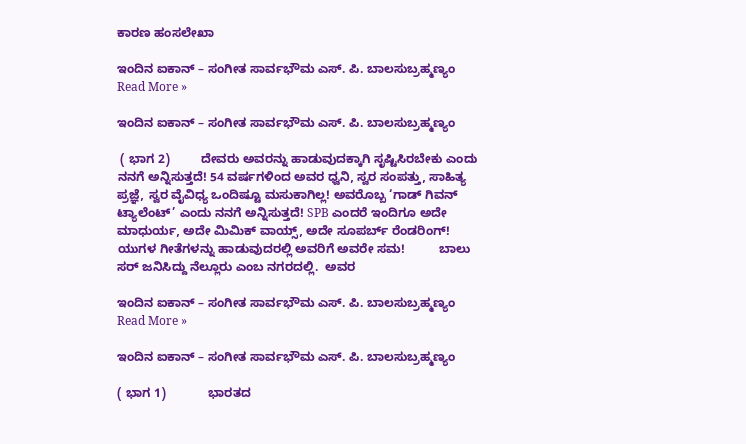ಕಾರಣ ಹಂಸಲೇಖಾ

ಇಂದಿನ ಐಕಾನ್ – ಸಂಗೀತ ಸಾರ್ವಭೌಮ ಎಸ್. ಪಿ. ಬಾಲಸುಬ್ರಹ್ಮಣ್ಯಂ Read More »

ಇಂದಿನ ಐಕಾನ್ – ಸಂಗೀತ ಸಾರ್ವಭೌಮ ಎಸ್. ಪಿ. ಬಾಲಸುಬ್ರಹ್ಮಣ್ಯಂ

 ( ಭಾಗ 2)         ದೇವರು ಅವರನ್ನು ಹಾಡುವುದಕ್ಕಾಗಿ ಸೃಷ್ಟಿಸಿರಬೇಕು ಎಂದು ನನಗೆ ಅನ್ನಿಸುತ್ತದೆ! 54 ವರ್ಷಗಳಿಂದ ಅವರ ಧ್ವನಿ, ಸ್ವರ ಸಂಪತ್ತು, ಸಾಹಿತ್ಯ ಪ್ರಜ್ಞೆ, ಸ್ವರ ವೈವಿಧ್ಯ ಒಂದಿಷ್ಟೂ ಮಸುಕಾಗಿಲ್ಲ! ಅವರೊಬ್ಬ ‘ಗಾಡ್ ಗಿವನ್ ಟ್ಯಾಲೆಂಟ್’ ಎಂದು ನನಗೆ ಅನ್ನಿಸುತ್ತದೆ! SPB ಎಂದರೆ ಇಂದಿಗೂ ಅದೇ ಮಾಧುರ್ಯ, ಅದೇ ಮಿಮಿಕ್ ವಾಯ್ಸ್, ಅದೇ ಸೂಪರ್ಬ್ ರೆಂಡರಿಂಗ್! ಯುಗಳ ಗೀತೆಗಳನ್ನು ಹಾಡುವುದರಲ್ಲಿ ಅವರಿಗೆ ಅವರೇ ಸಮ!          ಬಾಲು ಸರ್ ಜನಿಸಿದ್ದು ನೆಲ್ಲೂರು ಎಂಬ ನಗರದಲ್ಲಿ.  ಅವರ

ಇಂದಿನ ಐಕಾನ್ – ಸಂಗೀತ ಸಾರ್ವಭೌಮ ಎಸ್. ಪಿ. ಬಾಲಸುಬ್ರಹ್ಮಣ್ಯಂ Read More »

ಇಂದಿನ ಐಕಾನ್ – ಸಂಗೀತ ಸಾರ್ವಭೌಮ ಎಸ್. ಪಿ. ಬಾಲಸುಬ್ರಹ್ಮಣ್ಯಂ

( ಭಾಗ 1)            ಭಾರತದ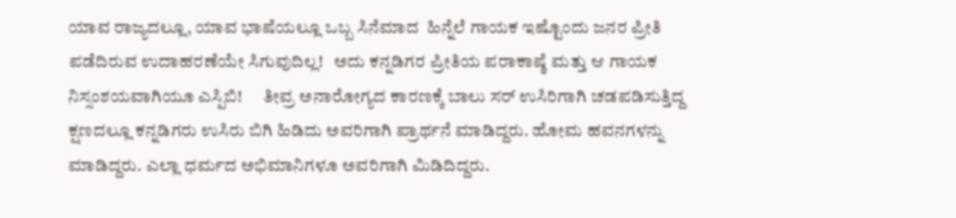ಯಾವ ರಾಜ್ಯದಲ್ಲೂ, ಯಾವ ಭಾಷೆಯಲ್ಲೂ ಒಬ್ಬ ಸಿನೆಮಾದ  ಹಿನ್ನೆಲೆ ಗಾಯಕ ಇಷ್ಟೊಂದು ಜನರ ಪ್ರೀತಿ ಪಡೆದಿರುವ ಉದಾಹರಣೆಯೇ ಸಿಗುವುದಿಲ್ಲ!   ಅದು ಕನ್ನಡಿಗರ ಪ್ರೀತಿಯ ಪರಾಕಾಷ್ಠೆ ಮತ್ತು ಆ ಗಾಯಕ ನಿಸ್ಸಂಶಯವಾಗಿಯೂ ಎಸ್ಪಿಬಿ!      ತೀವ್ರ ಅನಾರೋಗ್ಯದ ಕಾರಣಕ್ಕೆ ಬಾಲು ಸರ್ ಉಸಿರಿಗಾಗಿ ಚಡಪಡಿಸುತ್ತಿದ್ದ  ಕ್ಷಣದಲ್ಲೂ ಕನ್ನಡಿಗರು ಉಸಿರು ಬಿಗಿ ಹಿಡಿದು ಅವರಿಗಾಗಿ ಪ್ರಾರ್ಥನೆ ಮಾಡಿದ್ದರು. ಹೋಮ ಹವನಗಳನ್ನು ಮಾಡಿದ್ದರು. ಎಲ್ಲಾ ಧರ್ಮದ ಅಭಿಮಾನಿಗಳೂ ಅವರಿಗಾಗಿ ಮಿಡಿದಿದ್ದರು.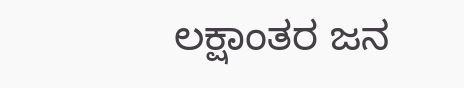ಲಕ್ಷಾಂತರ ಜನ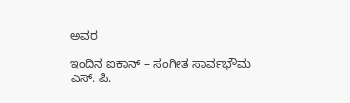ಅವರ

ಇಂದಿನ ಐಕಾನ್ – ಸಂಗೀತ ಸಾರ್ವಭೌಮ ಎಸ್. ಪಿ.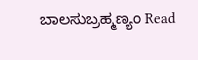ಬಾಲಸುಬ್ರಹ್ಮಣ್ಯಂ Read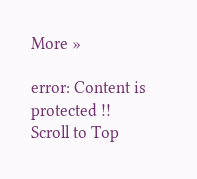More »

error: Content is protected !!
Scroll to Top